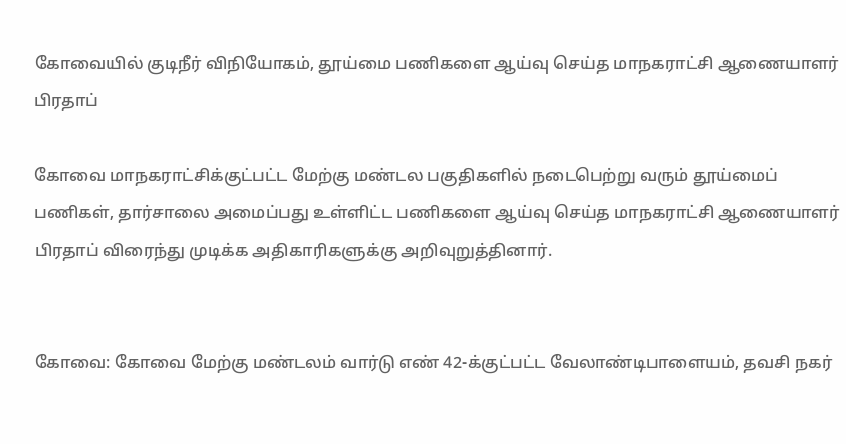கோவையில் குடிநீர் விநியோகம், தூய்மை பணிகளை ஆய்வு செய்த மாநகராட்சி ஆணையாளர் பிரதாப்

கோவை மாநகராட்சிக்குட்பட்ட மேற்கு மண்டல பகுதிகளில் நடைபெற்று வரும் தூய்மைப்‌ பணிகள்‌, தார்சாலை அமைப்பது உள்ளிட்ட பணிகளை ஆய்வு செய்த மாநகராட்சி ஆணையாளர்‌ பிரதாப் விரைந்து முடிக்க அதிகாரிகளுக்கு அறிவுறுத்தினார்.


கோவை: கோவை மேற்கு மண்டலம்‌ வார்டு எண்‌ 42-க்குட்பட்ட வேலாண்டிபாளையம்‌, தவசி நகர்‌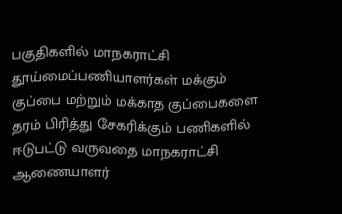பகுதிகளில்‌ மாநகராட்சி தூய்மைப்பணியாளர்கள்‌ மக்கும்‌ குப்பை மற்றும்‌ மக்காத குப்பைகளை தரம்‌ பிரித்து சேகரிக்கும்‌ பணிகளில்‌ ஈடுபட்டு வருவதை மாநகராட்சி ஆணையாளர்‌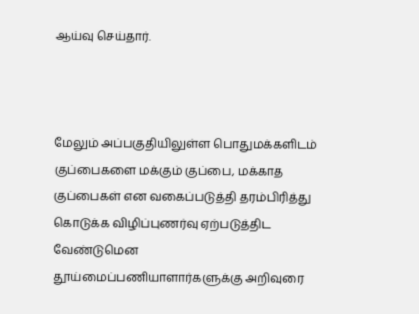ஆய்வு செய்தார்.



மேலும் அப்பகுதியிலுள்ள பொதுமக்களிடம்‌ குப்பைகளை மக்கும்‌ குப்பை, மக்காத குப்பைகள்‌ என வகைப்படுத்தி தரம்பிரித்து கொடுக்க விழிப்புணர்வு ஏற்படுத்திட வேண்டுமென தூய்மைப்பணியாளார்களுக்கு அறிவுரை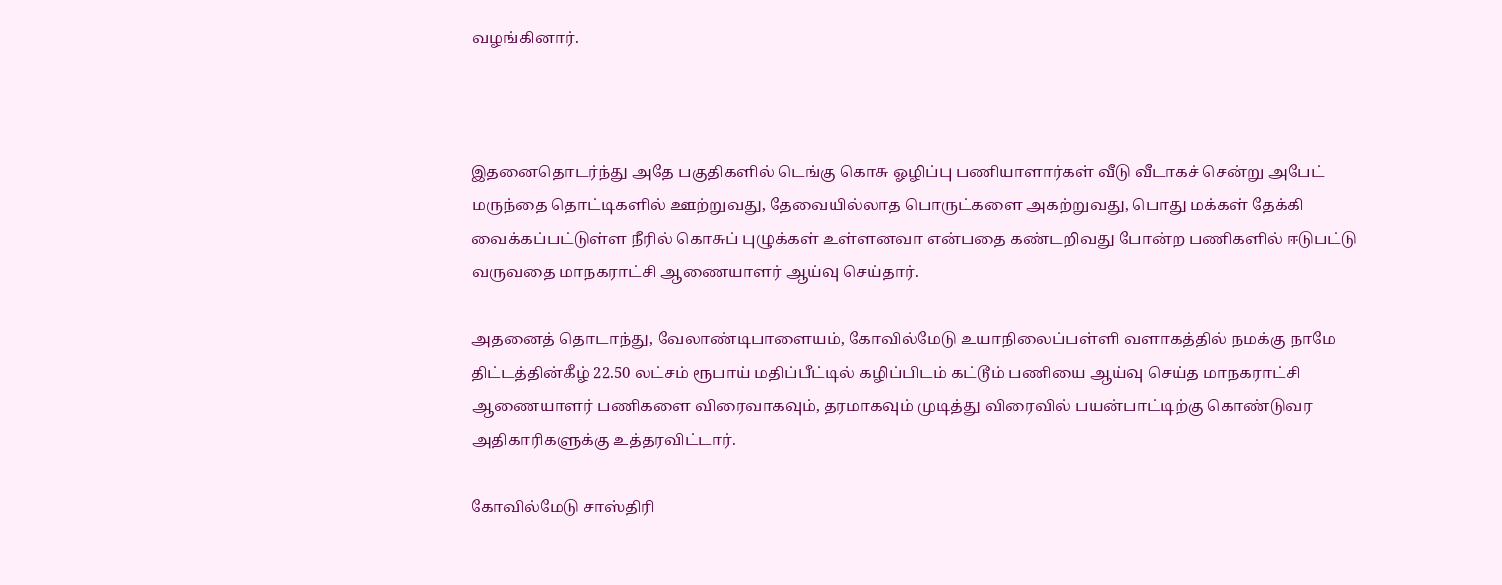வழங்கினார்‌.



இதனைதொடர்ந்து அதே பகுதிகளில்‌ டெங்கு கொசு ஓழிப்பு பணியாளார்கள்‌ வீடு வீடாகச்‌ சென்று அபேட்‌ மருந்தை தொட்டிகளில்‌ ஊற்றுவது, தேவையில்லாத பொருட்களை அகற்றுவது, பொது மக்கள்‌ தேக்கி வைக்கப்பட்டுள்ள நீரில்‌ கொசுப்‌ புழுக்கள்‌ உள்ளனவா என்பதை கண்டறிவது போன்ற பணிகளில்‌ ஈடுபட்டு வருவதை மாநகராட்சி ஆணையாளர்‌ ஆய்வு செய்தார்‌.

அதனைத்‌ தொடாந்து, வேலாண்டிபாளையம்‌, கோவில்மேடு உயாநிலைப்பள்ளி வளாகத்தில்‌ நமக்கு நாமே திட்டத்தின்கீழ்‌ 22.50 லட்சம்‌ ரூபாய் மதிப்பீட்டில்‌ கழிப்பிடம்‌ கட்டூம்‌ பணியை ஆய்வு செய்த மாநகராட்சி ஆணையாளர்‌ பணிகளை விரைவாகவும்‌, தரமாகவும்‌ முடித்து விரைவில்‌ பயன்பாட்டிற்கு கொண்டுவர அதிகாரிகளுக்கு உத்தரவிட்டார்.

கோவில்மேடு சாஸ்திரி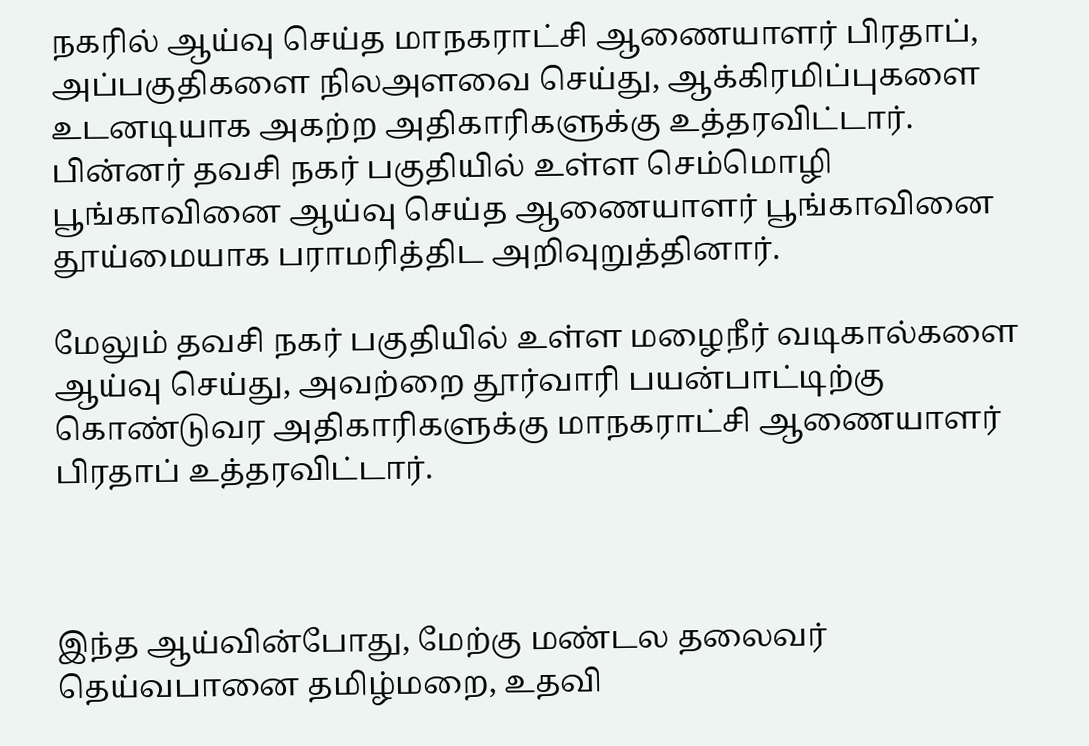நகரில்‌ ஆய்வு செய்த மாநகராட்சி ஆணையாளர் பிரதாப், அப்பகுதிகளை நிலஅளவை செய்து, ஆக்கிரமிப்புகளை உடனடியாக அகற்ற அதிகாரிகளுக்கு உத்தரவிட்டார்‌. பின்னர் தவசி நகர்‌ பகுதியில்‌ உள்ள செம்மொழி பூங்காவினை ஆய்வு செய்த ஆணையாளர் பூங்காவினை தூய்மையாக பராமரித்திட அறிவுறுத்தினார்.

மேலும் தவசி நகர்‌ பகுதியில்‌ உள்ள மழைநீர் வடிகால்களை ஆய்வு செய்து, அவற்றை தூர்வாரி பயன்பாட்டிற்கு கொண்டுவர அதிகாரிகளுக்கு மாநகராட்சி ஆணையாளர் பிரதாப்‌ உத்தரவிட்டார்.



இந்த ஆய்வின்போது, மேற்கு மண்டல தலைவர்‌ தெய்வபானை தமிழ்மறை, உதவி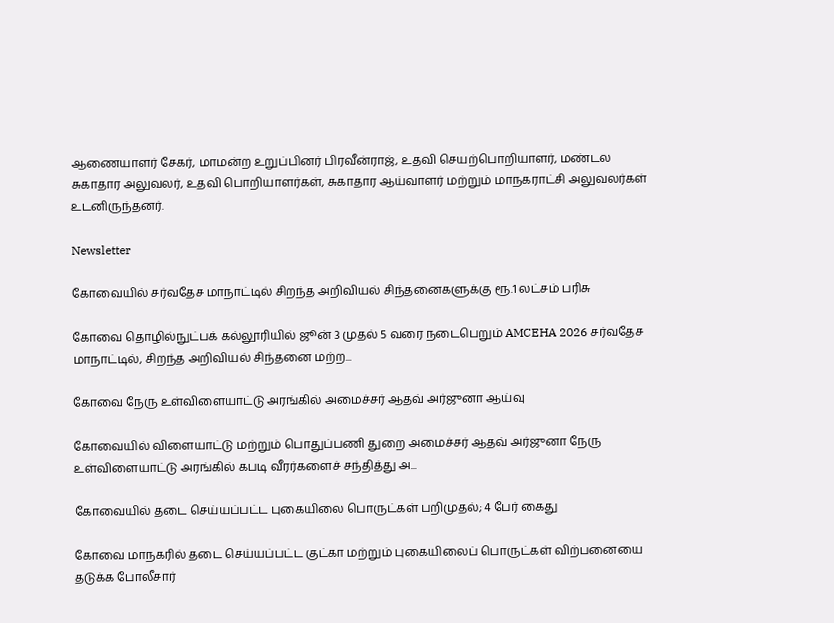ஆணையாளர்‌ சேகர்‌, மாமன்ற உறுப்பினர் பிரவீன்ராஜ், உதவி செயற்பொறியாளர்‌, மண்டல சுகாதார அலுவலர், உதவி பொறியாளர்கள், சுகாதார ஆய்வாளர்‌ மற்றும்‌ மாநகராட்சி அலுவலர்கள்‌ உடனிருந்தனர்‌.

Newsletter

கோவையில் சர்வதேச மாநாட்டில் சிறந்த அறிவியல் சிந்தனைகளுக்கு ரூ.1 லட்சம் பரிசு

கோவை தொழில்நுட்பக் கல்லூரியில் ஜூன் 3 முதல் 5 வரை நடைபெறும் AMCEHA 2026 சர்வதேச மாநாட்டில், சிறந்த அறிவியல் சிந்தனை மற்ற...

கோவை நேரு உள்விளையாட்டு அரங்கில் அமைச்சர் ஆதவ் அர்ஜுனா ஆய்வு

கோவையில் விளையாட்டு மற்றும் பொதுப்பணி துறை அமைச்சர் ஆதவ் அர்ஜுனா நேரு உள்விளையாட்டு அரங்கில் கபடி வீரர்களைச் சந்தித்து அ...

கோவையில் தடை செய்யப்பட்ட புகையிலை பொருட்கள் பறிமுதல்; 4 பேர் கைது

கோவை மாநகரில் தடை செய்யப்பட்ட குட்கா மற்றும் புகையிலைப் பொருட்கள் விற்பனையை தடுக்க போலீசார்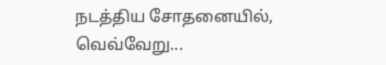நடத்திய சோதனையில், வெவ்வேறு...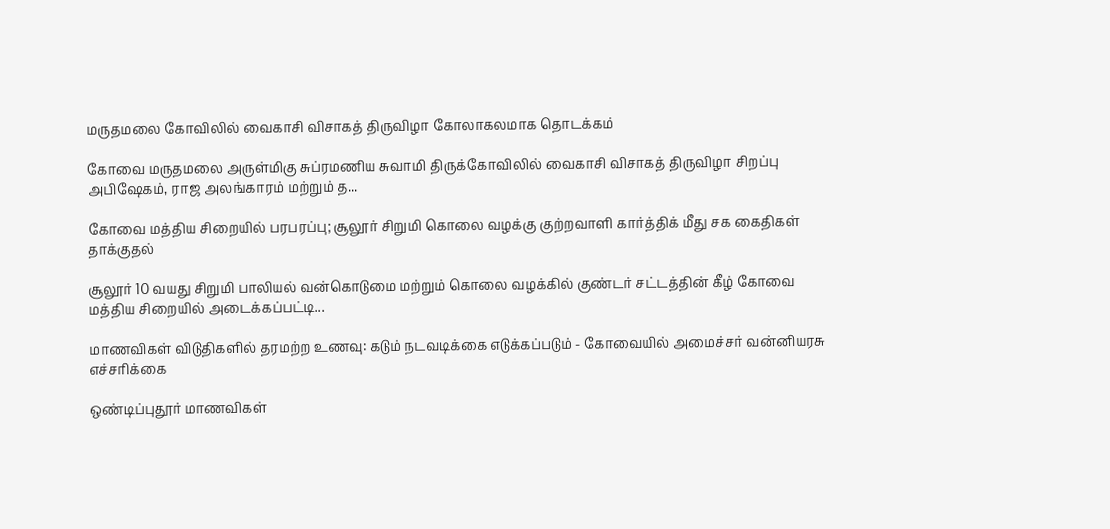மருதமலை கோவிலில் வைகாசி விசாகத் திருவிழா கோலாகலமாக தொடக்கம்

கோவை மருதமலை அருள்மிகு சுப்ரமணிய சுவாமி திருக்கோவிலில் வைகாசி விசாகத் திருவிழா சிறப்பு அபிஷேகம், ராஜ அலங்காரம் மற்றும் த...

கோவை மத்திய சிறையில் பரபரப்பு; சூலூர் சிறுமி கொலை வழக்கு குற்றவாளி கார்த்திக் மீது சக கைதிகள் தாக்குதல்

சூலூர் 10 வயது சிறுமி பாலியல் வன்கொடுமை மற்றும் கொலை வழக்கில் குண்டர் சட்டத்தின் கீழ் கோவை மத்திய சிறையில் அடைக்கப்பட்டி...

மாணவிகள் விடுதிகளில் தரமற்ற உணவு: கடும் நடவடிக்கை எடுக்கப்படும் - கோவையில் அமைச்சர் வன்னியரசு எச்சரிக்கை

ஒண்டிப்புதூர் மாணவிகள்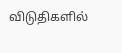விடுதிகளில்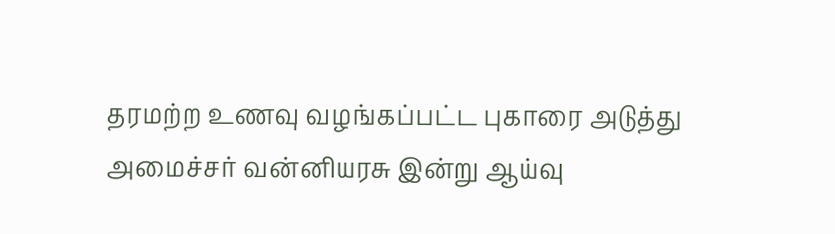தரமற்ற உணவு வழங்கப்பட்ட புகாரை அடுத்து அமைச்சர் வன்னியரசு இன்று ஆய்வு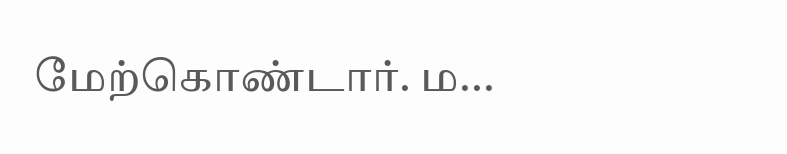மேற்கொண்டார். ம...